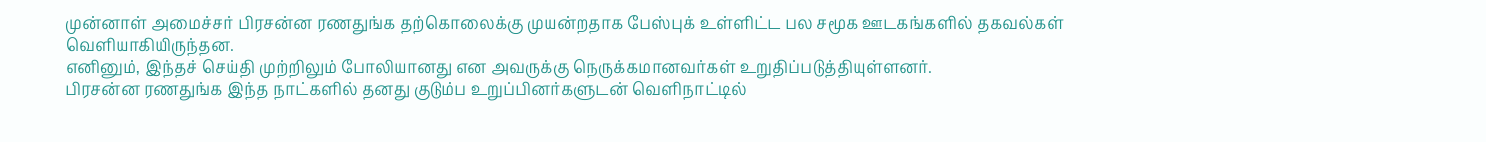முன்னாள் அமைச்சர் பிரசன்ன ரணதுங்க தற்கொலைக்கு முயன்றதாக பேஸ்புக் உள்ளிட்ட பல சமூக ஊடகங்களில் தகவல்கள் வெளியாகியிருந்தன.
எனினும், இந்தச் செய்தி முற்றிலும் போலியானது என அவருக்கு நெருக்கமானவர்கள் உறுதிப்படுத்தியுள்ளனர்.
பிரசன்ன ரணதுங்க இந்த நாட்களில் தனது குடும்ப உறுப்பினர்களுடன் வெளிநாட்டில்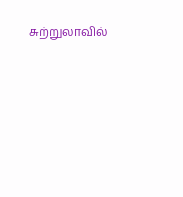சுற்றுலாவில்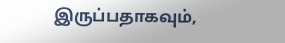இருப்பதாகவும்,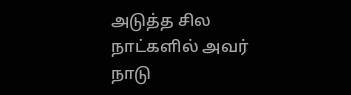அடுத்த சில நாட்களில் அவர் நாடு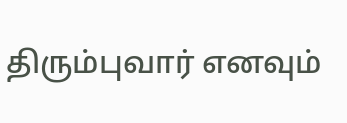திரும்புவார் எனவும்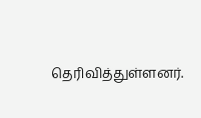தெரிவித்துள்ளனர்.